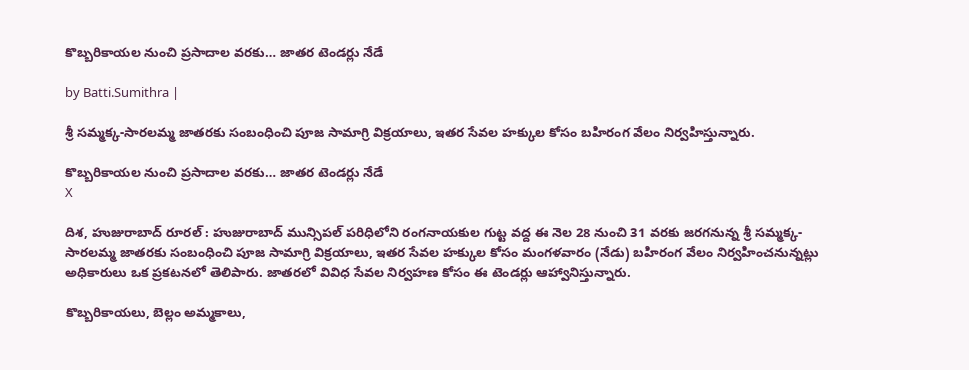కొబ్బరికాయల నుంచి ప్రసాదాల వరకు… జాతర టెండర్లు నేడే

by Batti.Sumithra |

శ్రీ సమ్మక్క-సారలమ్మ జాతరకు సంబంధించి పూజ సామాగ్రి విక్రయాలు, ఇతర సేవల హక్కుల కోసం బహిరంగ వేలం నిర్వహిస్తున్నారు.

కొబ్బరికాయల నుంచి ప్రసాదాల వరకు… జాతర టెండర్లు నేడే
X

దిశ, హుజురాబాద్ రూరల్ : హుజురాబాద్ మున్సిపల్ పరిధిలోని రంగనాయకుల గుట్ట వద్ద ఈ నెల 28 నుంచి 31 వరకు జరగనున్న శ్రీ సమ్మక్క-సారలమ్మ జాతరకు సంబంధించి పూజ సామాగ్రి విక్రయాలు, ఇతర సేవల హక్కుల కోసం మంగళవారం (నేడు) బహిరంగ వేలం నిర్వహించనున్నట్లు అధికారులు ఒక ప్రకటనలో తెలిపారు. జాతరలో వివిధ సేవల నిర్వహణ కోసం ఈ టెండర్లు ఆహ్వానిస్తున్నారు.

కొబ్బరికాయలు, బెల్లం అమ్మకాలు,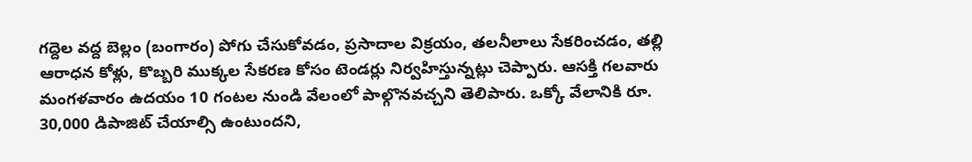గద్దెల వద్ద బెల్లం (బంగారం) పోగు చేసుకోవడం, ప్రసాదాల విక్రయం, తలనీలాలు సేకరించడం, తల్లి ఆరాధన కోళ్లు, కొబ్బరి ముక్కల సేకరణ కోసం టెండర్లు నిర్వహిస్తున్నట్లు చెప్పారు. ఆసక్తి గలవారు మంగళవారం ఉదయం 10 గంటల నుండి వేలంలో పాల్గొనవచ్చని తెలిపారు. ఒక్కో వేలానికి రూ. 30,000 డిపాజిట్ చేయాల్సి ఉంటుందని,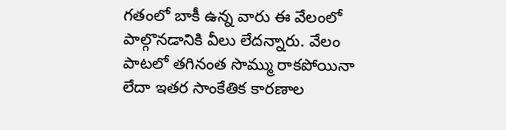గతంలో బాకీ ఉన్న వారు ఈ వేలంలో పాల్గొనడానికి వీలు లేదన్నారు. వేలం పాటలో తగినంత సొమ్ము రాకపోయినా లేదా ఇతర సాంకేతిక కారణాల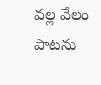వల్ల వేలం పాటను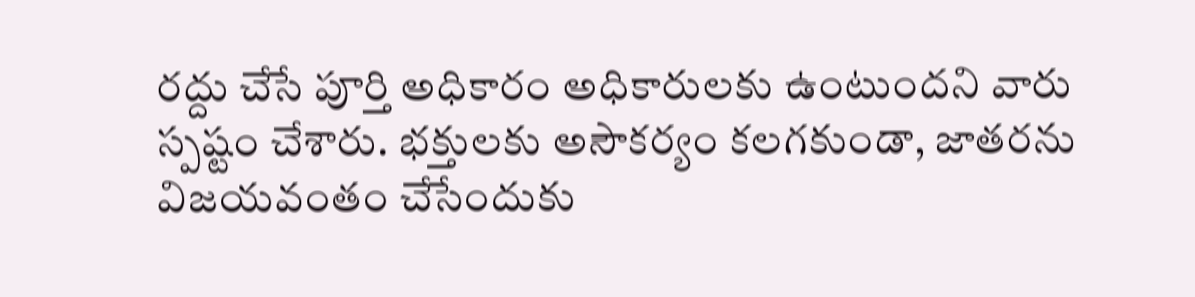రద్దు చేసే పూర్తి అధికారం అధికారులకు ఉంటుందని వారు స్పష్టం చేశారు. భక్తులకు అసౌకర్యం కలగకుండా, జాతరను విజయవంతం చేసేందుకు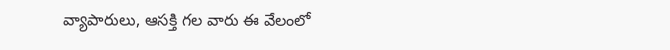వ్యాపారులు, ఆసక్తి గల వారు ఈ వేలంలో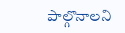పాల్గొనాలని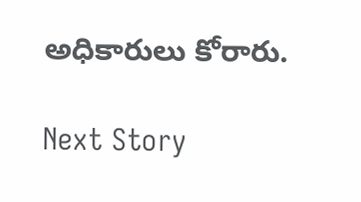అధికారులు కోరారు.

Next Story